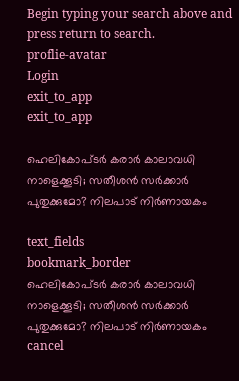Begin typing your search above and press return to search.
proflie-avatar
Login
exit_to_app
exit_to_app

ഹെലികോപ്ടർ കരാർ കാലാവധി നാളെക്കൂടി; സതീശൻ സർക്കാർ പുതുക്കുമോ? നിലപാട് നിർണായകം

text_fields
bookmark_border
ഹെലികോപ്ടർ കരാർ കാലാവധി നാളെക്കൂടി; സതീശൻ സർക്കാർ പുതുക്കുമോ? നിലപാട് നിർണായകം
cancel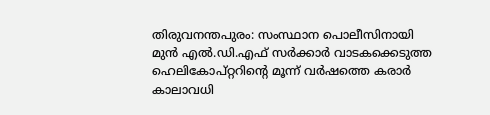തിരുവനന്തപുരം: സംസ്ഥാന പൊലീസിനായി മുൻ എൽ.ഡി.എഫ് സർക്കാർ വാടകക്കെടുത്ത ഹെലികോപ്റ്ററിന്റെ മൂന്ന് വർഷത്തെ കരാർ കാലാവധി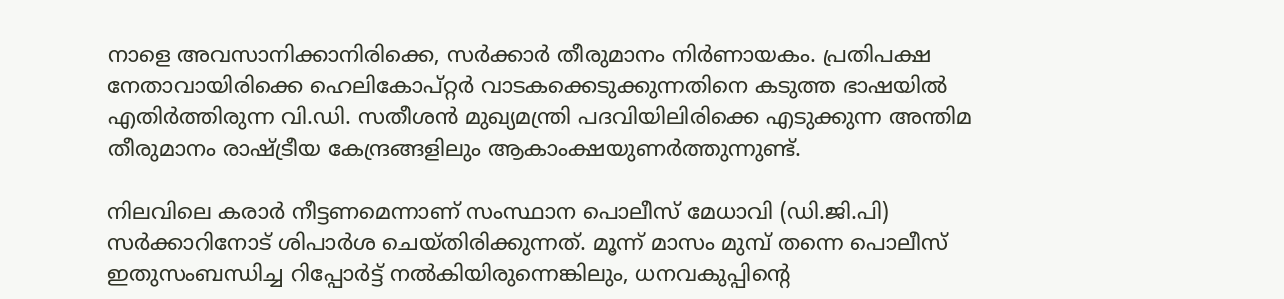നാളെ അവസാനിക്കാനിരിക്കെ, സർക്കാർ തീരുമാനം നിർണായകം. പ്രതിപക്ഷ നേതാവായിരിക്കെ ഹെലികോപ്റ്റർ വാടകക്കെടുക്കുന്നതിനെ കടുത്ത ഭാഷയിൽ എതിർത്തിരുന്ന വി.ഡി. സതീശൻ മുഖ്യമന്ത്രി പദവിയിലിരിക്കെ എടുക്കുന്ന അന്തിമ തീരുമാനം രാഷ്ട്രീയ കേന്ദ്രങ്ങളിലും ആകാംക്ഷയുണർത്തുന്നുണ്ട്.

നിലവിലെ കരാർ നീട്ടണമെന്നാണ് സംസ്ഥാന പൊലീസ് മേധാവി (ഡി.ജി.പി) സർക്കാറിനോട് ശിപാർശ ചെയ്തിരിക്കുന്നത്. മൂന്ന് മാസം മുമ്പ് തന്നെ പൊലീസ് ഇതുസംബന്ധിച്ച റിപ്പോർട്ട് നൽകിയിരുന്നെങ്കിലും, ധനവകുപ്പിന്റെ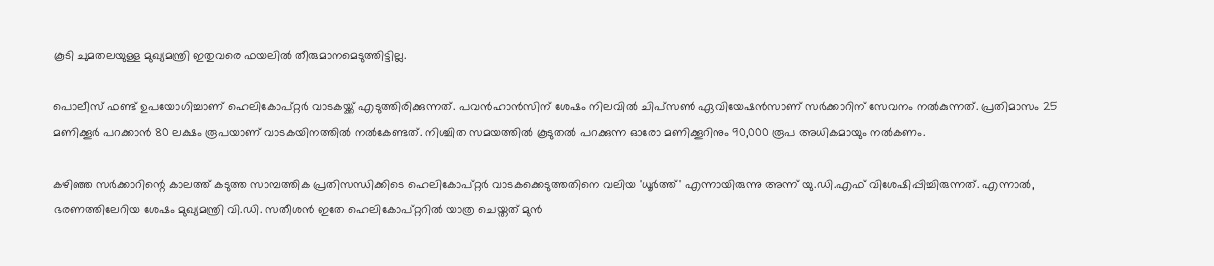കൂടി ചുമതലയുള്ള മുഖ്യമന്ത്രി ഇതുവരെ ഫയലിൽ തീരുമാനമെടുത്തിട്ടില്ല.

പൊലീസ് ഫണ്ട് ഉപയോഗിച്ചാണ് ഹെലികോപ്റ്റർ വാടകയ്ക്ക് എടുത്തിരിക്കുന്നത്. പവൻഹാൻസിന് ശേഷം നിലവിൽ ചിപ്സൺ ഏവിയേഷൻസാണ് സർക്കാറിന് സേവനം നൽകുന്നത്. പ്രതിമാസം 25 മണിക്കൂർ പറക്കാൻ 80 ലക്ഷം രൂപയാണ് വാടകയിനത്തിൽ നൽകേണ്ടത്. നിശ്ചിത സമയത്തിൽ കൂടുതൽ പറക്കുന്ന ഓരോ മണിക്കൂറിനും 90,000 രൂപ അധികമായും നൽകണം.

കഴിഞ്ഞ സർക്കാറിന്റെ കാലത്ത് കടുത്ത സാമ്പത്തിക പ്രതിസന്ധിക്കിടെ ഹെലികോപ്റ്റർ വാടകക്കെടുത്തതിനെ വലിയ 'ധൂർത്ത്' എന്നായിരുന്നു അന്ന് യു.ഡി.എഫ് വിശേഷിപ്പിച്ചിരുന്നത്. എന്നാൽ, ഭരണത്തിലേറിയ ശേഷം മുഖ്യമന്ത്രി വി.ഡി. സതീശൻ ഇതേ ഹെലികോപ്റ്ററിൽ യാത്ര ചെയ്തത് മുൻ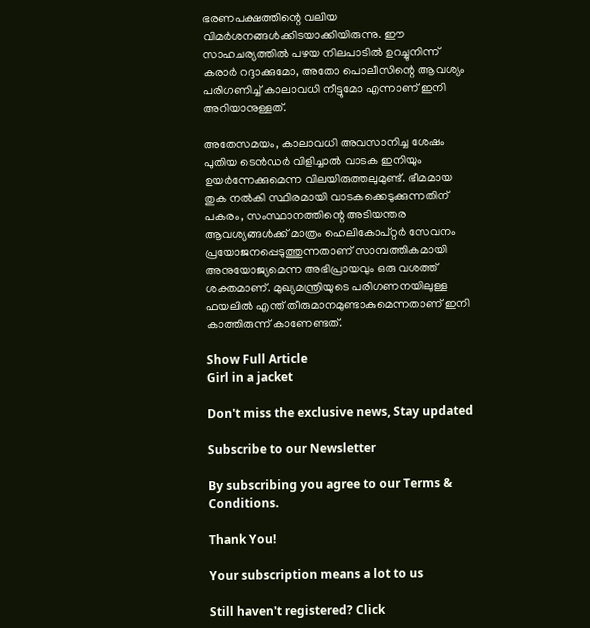ഭരണപക്ഷത്തിന്റെ വലിയ വിമർശനങ്ങൾക്കിടയാക്കിയിരുന്നു. ഈ സാഹചര്യത്തിൽ പഴയ നിലപാടിൽ ഉറച്ചുനിന്ന് കരാർ റദ്ദാക്കുമോ, അതോ പൊലീസിന്റെ ആവശ്യം പരിഗണിച്ച് കാലാവധി നീട്ടുമോ എന്നാണ് ഇനി അറിയാനുള്ളത്.

അതേസമയം, കാലാവധി അവസാനിച്ച ശേഷം പുതിയ ടെൻഡർ വിളിച്ചാൽ വാടക ഇനിയും ഉയർന്നേക്കുമെന്ന വിലയിരുത്തലുമുണ്ട്. ഭീമമായ തുക നൽകി സ്ഥിരമായി വാടകക്കെടുക്കുന്നതിന് പകരം, സംസ്ഥാനത്തിന്റെ അടിയന്തര ആവശ്യങ്ങൾക്ക് മാത്രം ഹെലികോപ്റ്റർ സേവനം പ്രയോജനപ്പെടുത്തുന്നതാണ് സാമ്പത്തികമായി അനുയോജ്യമെന്ന അഭിപ്രായവും ഒരു വശത്ത് ശക്തമാണ്. മുഖ്യമന്ത്രിയുടെ പരിഗണനയിലുള്ള ഫയലിൽ എന്ത് തീരുമാനമുണ്ടാകുമെന്നതാണ് ഇനി കാത്തിരുന്ന് കാണേണ്ടത്.

Show Full Article
Girl in a jacket

Don't miss the exclusive news, Stay updated

Subscribe to our Newsletter

By subscribing you agree to our Terms & Conditions.

Thank You!

Your subscription means a lot to us

Still haven't registered? Click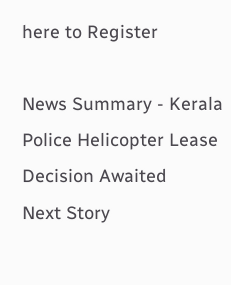here to Register

News Summary - Kerala Police Helicopter Lease Decision Awaited
Next Story